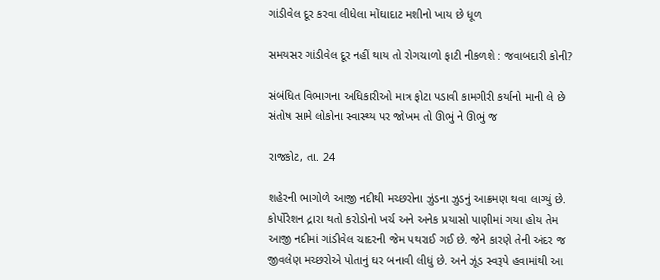ગાંડીવેલ દૂર કરવા લીધેલા મોંઘાદાટ મશીનો ખાય છે ધૂળ

સમયસર ગાંડીવેલ દૂર નહીં થાય તો રોગચાળો ફાટી નીકળશે : જવાબદારી કોની?

સંબંધિત વિભાગના અધિકારીઓ માત્ર ફોટા પડાવી કામગીરી કર્યાનો માની લે છે સંતોષ સામે લોકોના સ્વાસ્થ્ય પર જોખમ તો ઊભું ને ઊભું જ

રાજકોટ, તા. 24

શહેરની ભાગોળે આજી નદીથી મચ્છરોના ઝુંડના ઝુડનું આક્રમણ થવા લાગ્યું છે. કોર્પોરેશન દ્રારા થતો કરોડોનો ખર્ચ અને અનેક પ્રયાસો પાણીમાં ગયા હોય તેમ આજી નદીમાં ગાંડીવેલ ચાદરની જેમ પથરાઈ ગઈ છે. જેને કારણે તેની અંદર જ જીવલેણ મચ્છરોએ પોતાનું ઘર બનાવી લીધું છે. અને ઝૂંડ સ્વરૂપે હવામાંથી આ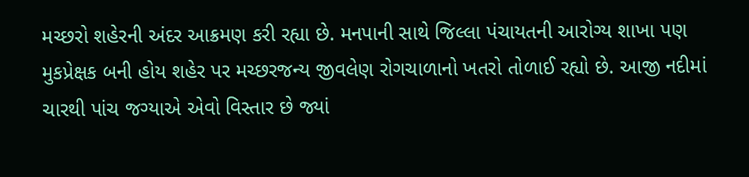મચ્છરો શહેરની અંદર આક્રમણ કરી રહ્યા છે. મનપાની સાથે જિલ્લા પંચાયતની આરોગ્ય શાખા પણ મુકપ્રેક્ષક બની હોય શહેર પર મચ્છરજન્ય જીવલેણ રોગચાળાનો ખતરો તોળાઈ રહ્યો છે. આજી નદીમાં ચારથી પાંચ જગ્યાએ એવો વિસ્તાર છે જ્યાં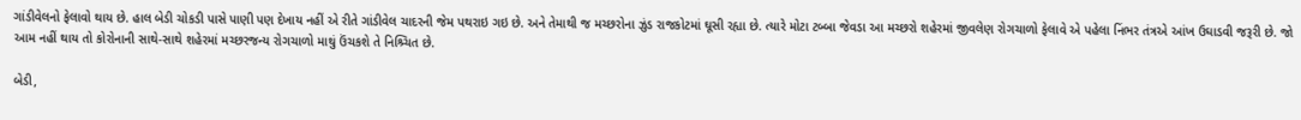ગાંડીવેલનો ફેલાવો થાય છે. હાલ બેડી ચોકડી પાસે પાણી પણ દેખાય નહીં એ રીતે ગાંડીવેલ ચાદરની જેમ પથરાઇ ગઇ છે. અને તેમાથી જ મચ્છરોના ઝુંડ રાજકોટમાં ઘૂસી રહ્યા છે. ત્યારે મોટા ટબ્બા જેવડા આ મચ્છરો શહેરમાં જીવલેણ રોગચાળો ફેલાવે એ પહેલા નિંભર તંત્રએ આંખ ઉઘાડવી જરૂરી છે. જો આમ નહીં થાય તો કોરોનાની સાથે-સાથે શહેરમાં મચ્છરજન્ય રોગચાળો માથું ઉંચકશે તે નિશ્ર્ચિત છે.

બેડી,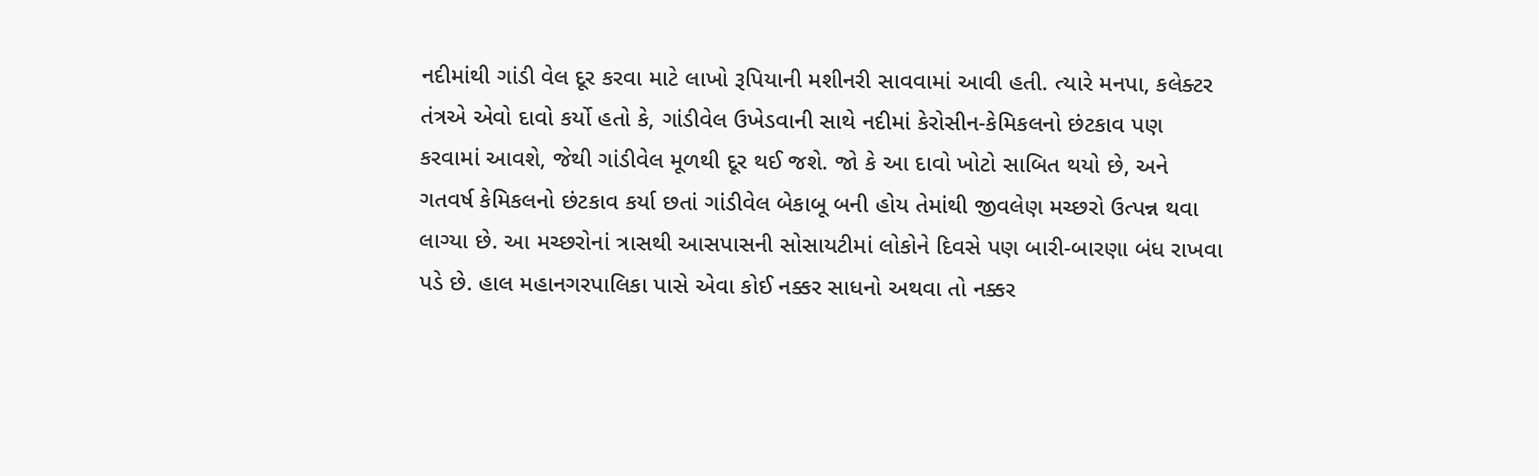નદીમાંથી ગાંડી વેલ દૂર કરવા માટે લાખો રૂપિયાની મશીનરી સાવવામાં આવી હતી. ત્યારે મનપા, કલેક્ટર તંત્રએ એવો દાવો કર્યો હતો કે, ગાંડીવેલ ઉખેડવાની સાથે નદીમાં કેરોસીન-કેમિકલનો છંટકાવ પણ કરવામાં આવશે, જેથી ગાંડીવેલ મૂળથી દૂર થઈ જશે. જો કે આ દાવો ખોટો સાબિત થયો છે, અને ગતવર્ષ કેમિકલનો છંટકાવ કર્યા છતાં ગાંડીવેલ બેકાબૂ બની હોય તેમાંથી જીવલેણ મચ્છરો ઉત્પન્ન થવા લાગ્યા છે. આ મચ્છરોનાં ત્રાસથી આસપાસની સોસાયટીમાં લોકોને દિવસે પણ બારી-બારણા બંધ રાખવા પડે છે. હાલ મહાનગરપાલિકા પાસે એવા કોઈ નક્કર સાધનો અથવા તો નક્કર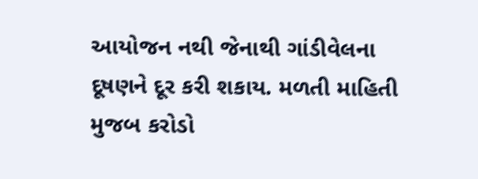આયોજન નથી જેનાથી ગાંડીવેલના દૂષણને દૂર કરી શકાય. મળતી માહિતી મુજબ કરોડો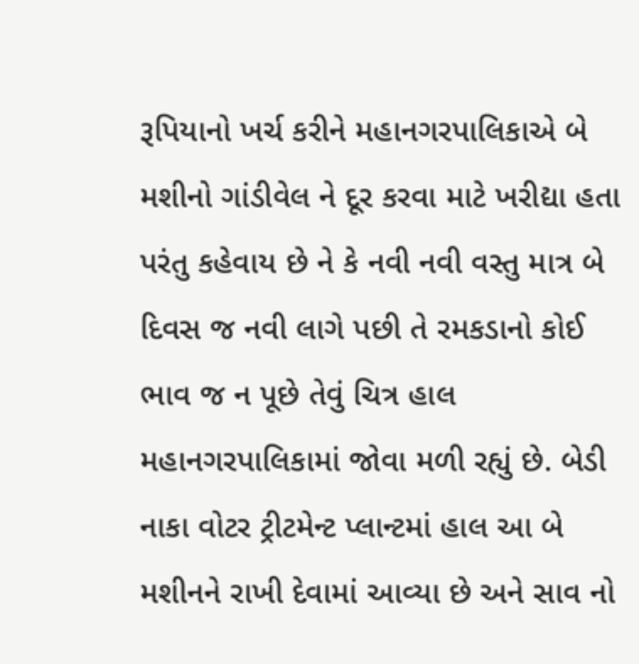રૂપિયાનો ખર્ચ કરીને મહાનગરપાલિકાએ બે મશીનો ગાંડીવેલ ને દૂર કરવા માટે ખરીદ્યા હતા પરંતુ કહેવાય છે ને કે નવી નવી વસ્તુ માત્ર બે દિવસ જ નવી લાગે પછી તે રમકડાનો કોઈ ભાવ જ ન પૂછે તેવું ચિત્ર હાલ મહાનગરપાલિકામાં જોવા મળી રહ્યું છે. બેડી નાકા વોટર ટ્રીટમેન્ટ પ્લાન્ટમાં હાલ આ બે મશીનને રાખી દેવામાં આવ્યા છે અને સાવ નો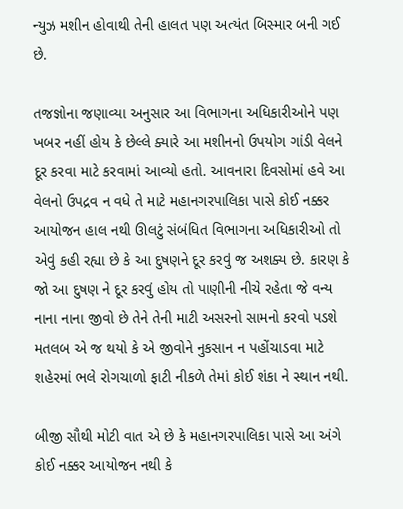ન્યુઝ મશીન હોવાથી તેની હાલત પણ અત્યંત બિસ્માર બની ગઈ છે.

તજજ્ઞોના જણાવ્યા અનુસાર આ વિભાગના અધિકારીઓને પણ ખબર નહીં હોય કે છેલ્લે ક્યારે આ મશીનનો ઉપયોગ ગાંડી વેલને દૂર કરવા માટે કરવામાં આવ્યો હતો. આવનારા દિવસોમાં હવે આ વેલનો ઉપદ્રવ ન વધે તે માટે મહાનગરપાલિકા પાસે કોઈ નક્કર આયોજન હાલ નથી ઊલટું સંબંધિત વિભાગના અધિકારીઓ તો એવું કહી રહ્યા છે કે આ દુષણને દૂર કરવું જ અશક્ય છે. કારણ કે જો આ દુષણ ને દૂર કરવું હોય તો પાણીની નીચે રહેતા જે વન્ય નાના નાના જીવો છે તેને તેની માટી અસરનો સામનો કરવો પડશે મતલબ એ જ થયો કે એ જીવોને નુકસાન ન પહોંચાડવા માટે શહેરમાં ભલે રોગચાળો ફાટી નીકળે તેમાં કોઈ શંકા ને સ્થાન નથી.

બીજી સૌથી મોટી વાત એ છે કે મહાનગરપાલિકા પાસે આ અંગે કોઈ નક્કર આયોજન નથી કે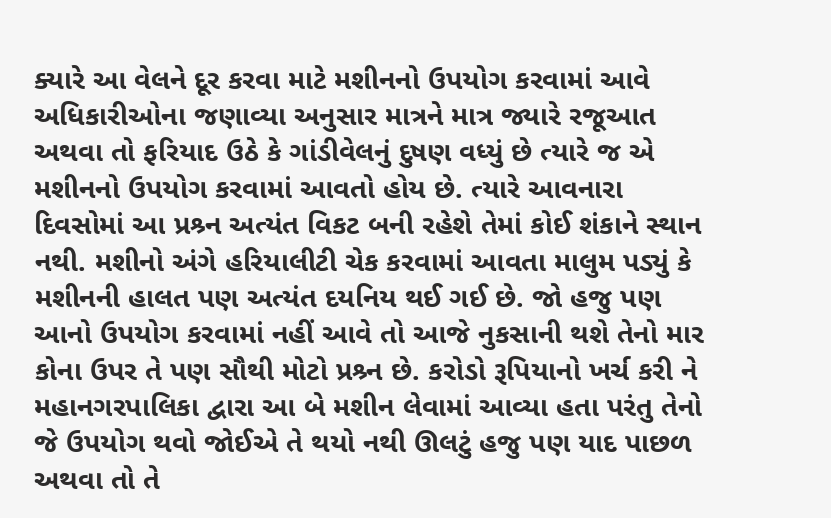ક્યારે આ વેલને દૂર કરવા માટે મશીનનો ઉપયોગ કરવામાં આવે અધિકારીઓના જણાવ્યા અનુસાર માત્રને માત્ર જ્યારે રજૂઆત અથવા તો ફરિયાદ ઉઠે કે ગાંડીવેલનું દુષણ વધ્યું છે ત્યારે જ એ મશીનનો ઉપયોગ કરવામાં આવતો હોય છે. ત્યારે આવનારા દિવસોમાં આ પ્રશ્ર્ન અત્યંત વિકટ બની રહેશે તેમાં કોઈ શંકાને સ્થાન નથી. મશીનો અંગે હરિયાલીટી ચેક કરવામાં આવતા માલુમ પડ્યું કે મશીનની હાલત પણ અત્યંત દયનિય થઈ ગઈ છે. જો હજુ પણ આનો ઉપયોગ કરવામાં નહીં આવે તો આજે નુકસાની થશે તેનો માર કોના ઉપર તે પણ સૌથી મોટો પ્રશ્ર્ન છે. કરોડો રૂપિયાનો ખર્ચ કરી ને મહાનગરપાલિકા દ્વારા આ બે મશીન લેવામાં આવ્યા હતા પરંતુ તેનો જે ઉપયોગ થવો જોઈએ તે થયો નથી ઊલટું હજુ પણ યાદ પાછળ અથવા તો તે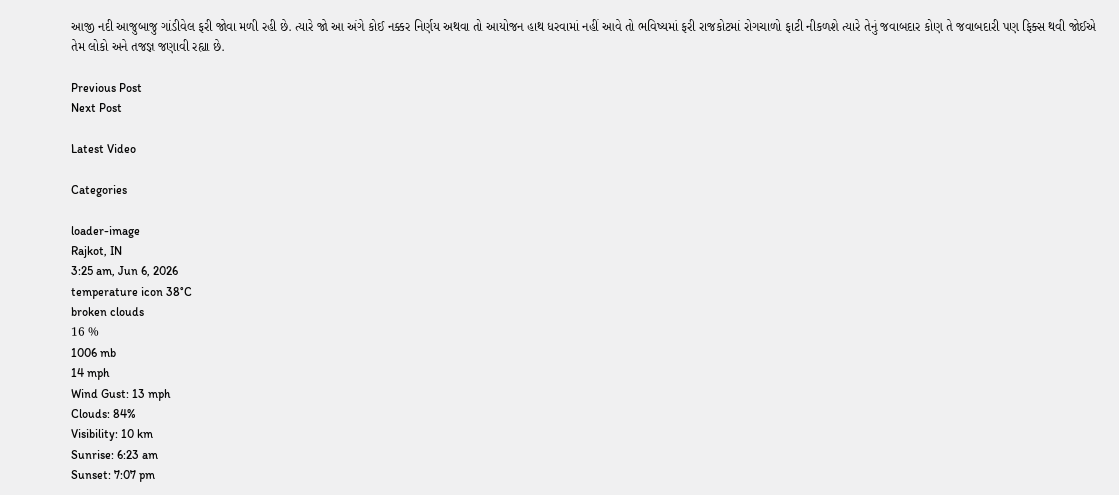આજી નદી આજુબાજુ ગાંડીવેલ ફરી જોવા મળી રહી છે. ત્યારે જો આ અંગે કોઈ નક્કર નિર્ણય અથવા તો આયોજન હાથ ધરવામાં નહીં આવે તો ભવિષ્યમાં ફરી રાજકોટમાં રોગચાળો ફાટી નીકળશે ત્યારે તેનું જવાબદાર કોણ તે જવાબદારી પણ ફિક્સ થવી જોઈએ તેમ લોકો અને તજજ્ઞ જણાવી રહ્યા છે.

Previous Post
Next Post

Latest Video

Categories

loader-image
Rajkot, IN
3:25 am, Jun 6, 2026
temperature icon 38°C
broken clouds
16 %
1006 mb
14 mph
Wind Gust: 13 mph
Clouds: 84%
Visibility: 10 km
Sunrise: 6:23 am
Sunset: 7:07 pm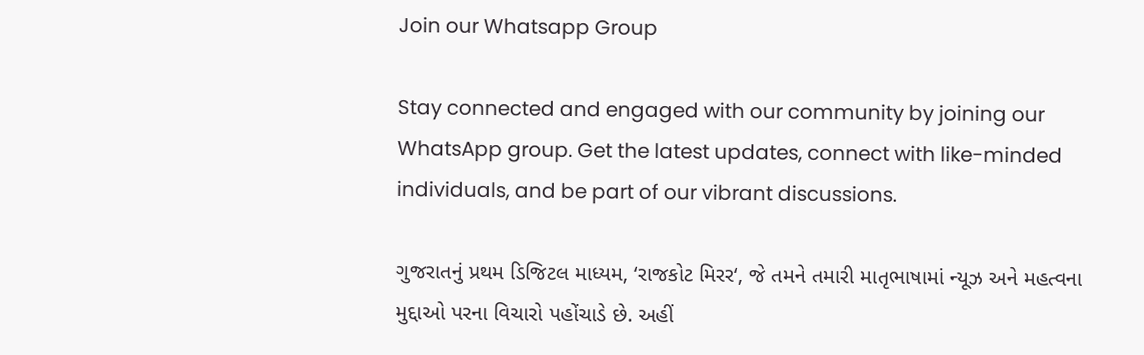Join our Whatsapp Group

Stay connected and engaged with our community by joining our WhatsApp group. Get the latest updates, connect with like-minded individuals, and be part of our vibrant discussions.

ગુજરાતનું પ્રથમ ડિજિટલ માધ્યમ, ‘રાજકોટ મિરર‘, જે તમને તમારી માતૃભાષામાં ન્યૂઝ અને મહત્વના મુદ્દાઓ પરના વિચારો પહોંચાડે છે. અહીં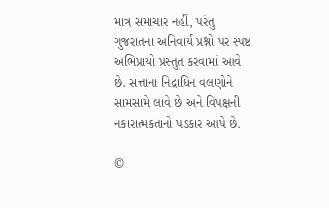માત્ર સમાચાર નહીં, પરંતુ ગુજરાતના અનિવાર્ય પ્રશ્નો પર સ્પષ્ટ અભિપ્રાયો પ્રસ્તુત કરવામાં આવે છે. સત્તાના નિદ્રાધિન વલણોને સામસામે લાવે છે અને વિપક્ષની નકારાત્મકતાનો પડકાર આપે છે.

©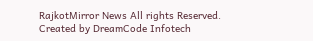RajkotMirror News All rights Reserved. Created by DreamCode Infotech